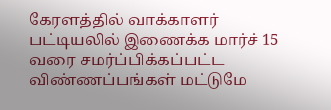கேரளத்தில் வாக்காளர் பட்டியலில் இணைக்க மார்ச் 15 வரை சமர்ப்பிக்கப்பட்ட விண்ணப்பங்கள் மட்டுமே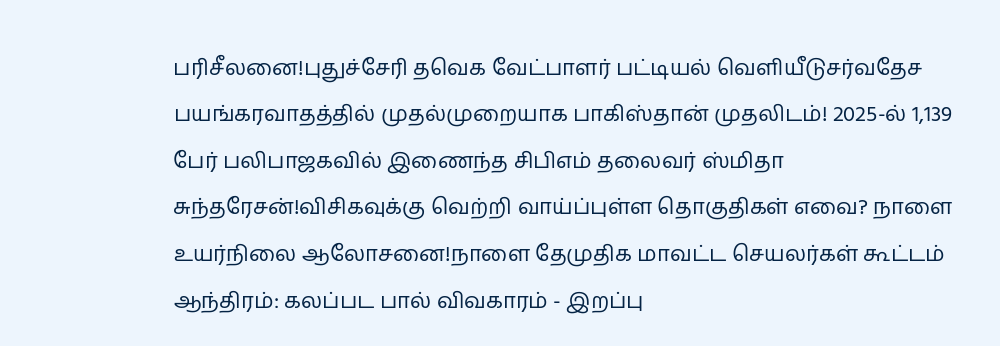பரிசீலனை!புதுச்சேரி தவெக வேட்பாளர் பட்டியல் வெளியீடுசர்வதேச பயங்கரவாதத்தில் முதல்முறையாக பாகிஸ்தான் முதலிடம்! 2025-ல் 1,139 பேர் பலிபாஜகவில் இணைந்த சிபிஎம் தலைவர் ஸ்மிதா சுந்தரேசன்!விசிகவுக்கு வெற்றி வாய்ப்புள்ள தொகுதிகள் எவை? நாளை உயர்நிலை ஆலோசனை!நாளை தேமுதிக மாவட்ட செயலர்கள் கூட்டம் ஆந்திரம்: கலப்பட பால் விவகாரம் - இறப்பு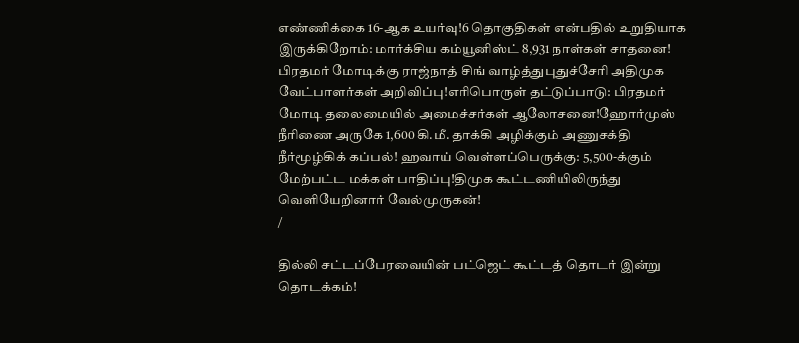எண்ணிக்கை 16-ஆக உயர்வு!6 தொகுதிகள் என்பதில் உறுதியாக இருக்கிறோம்: மார்க்சிய கம்யூனிஸ்ட் 8,931 நாள்கள் சாதனை! பிரதமர் மோடிக்கு ராஜ்நாத் சிங் வாழ்த்துபுதுச்சேரி அதிமுக வேட்பாளர்கள் அறிவிப்பு!எரிபொருள் தட்டுப்பாடு: பிரதமர் மோடி தலைமையில் அமைச்சர்கள் ஆலோசனை!ஹோர்முஸ் நீரிணை அருகே 1,600 கி.மீ. தாக்கி அழிக்கும் அணுசக்தி நீர்மூழ்கிக் கப்பல்! ஹவாய் வெள்ளப்பெருக்கு: 5,500-க்கும் மேற்பட்ட மக்கள் பாதிப்பு!திமுக கூட்டணியிலிருந்து வெளியேறினார் வேல்முருகன்!
/

தில்லி சட்டப்பேரவையின் பட்ஜெட் கூட்டத் தொடர் இன்று தொடக்கம்!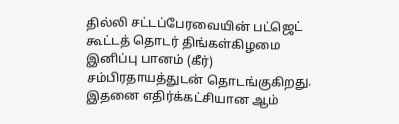தில்லி சட்டப்பேரவையின் பட்ஜெட் கூட்டத் தொடர் திங்கள்கிழமை இனிப்பு பானம் (கீர்) சம்பிரதாயத்துடன் தொடங்குகிறது. இதனை எதிர்க்கட்சியான ஆம்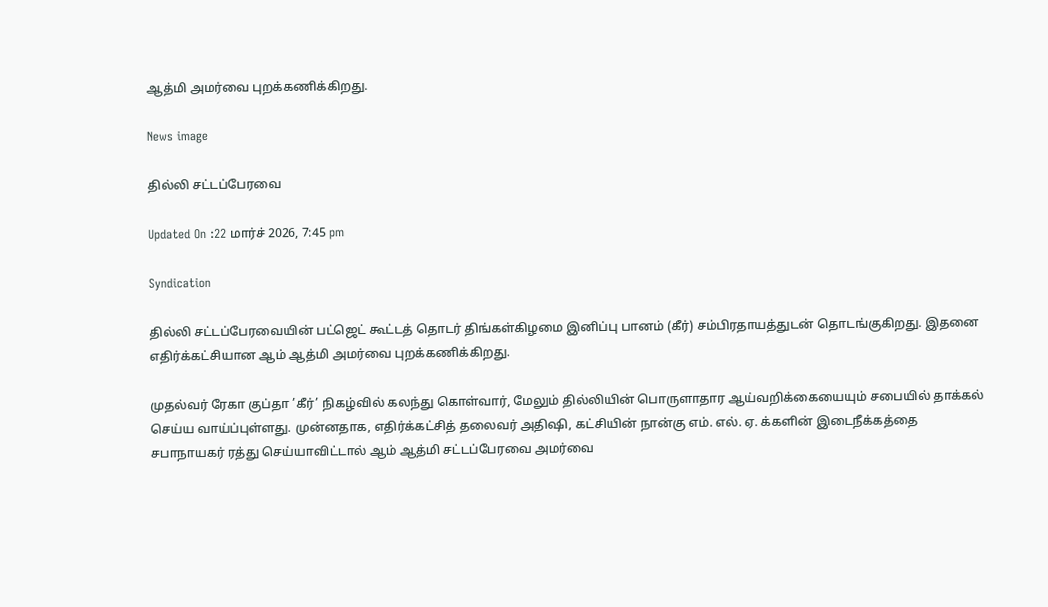ஆத்மி அமர்வை புறக்கணிக்கிறது.

News image

தில்லி சட்டப்பேரவை

Updated On :22 மார்ச் 2026, 7:45 pm

Syndication

தில்லி சட்டப்பேரவையின் பட்ஜெட் கூட்டத் தொடர் திங்கள்கிழமை இனிப்பு பானம் (கீர்) சம்பிரதாயத்துடன் தொடங்குகிறது. இதனை எதிர்க்கட்சியான ஆம் ஆத்மி அமர்வை புறக்கணிக்கிறது.

முதல்வர் ரேகா குப்தா ’கீர்’ நிகழ்வில் கலந்து கொள்வார், மேலும் தில்லியின் பொருளாதார ஆய்வறிக்கையையும் சபையில் தாக்கல் செய்ய வாய்ப்புள்ளது. முன்னதாக, எதிர்க்கட்சித் தலைவர் அதிஷி, கட்சியின் நான்கு எம். எல். ஏ. க்களின் இடைநீக்கத்தை சபாநாயகர் ரத்து செய்யாவிட்டால் ஆம் ஆத்மி சட்டப்பேரவை அமர்வை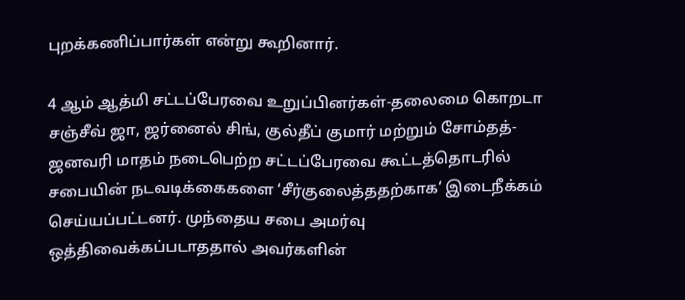புறக்கணிப்பார்கள் என்று கூறினார்.

4 ஆம் ஆத்மி சட்டப்பேரவை உறுப்பினர்கள்-தலைமை கொறடா சஞ்சீவ் ஜா, ஜர்னைல் சிங், குல்தீப் குமார் மற்றும் சோம்தத்-ஜனவரி மாதம் நடைபெற்ற சட்டப்பேரவை கூட்டத்தொடரில் சபையின் நடவடிக்கைகளை ‘சீர்குலைத்ததற்காக‘ இடைநீக்கம் செய்யப்பட்டனர். முந்தைய சபை அமர்வு ஒத்திவைக்கப்படாததால் அவர்களின்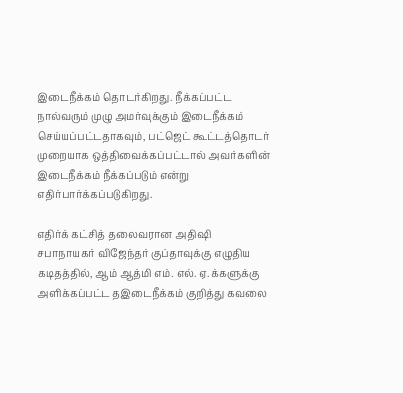இடைநீக்கம் தொடர்கிறது. நீக்கப்பட்ட நால்வரும் முழு அமர்வுக்கும் இடைநீக்கம் செய்யப்பட்டதாகவும், பட்ஜெட் கூட்டத்தொடர் முறையாக ஒத்திவைக்கப்பட்டால் அவர்களின் இடைநீக்கம் நீக்கப்படும் என்று எதிர்பார்க்கப்படுகிறது.

எதிர்க் கட்சித் தலைவரான அதிஷி சபாநாயகர் விஜேந்தர் குப்தாவுக்கு எழுதிய கடிதத்தில், ஆம் ஆத்மி எம். எல். ஏ. க்களுக்கு அளிக்கப்பட்ட தஇடைநீக்கம் குறித்து கவலை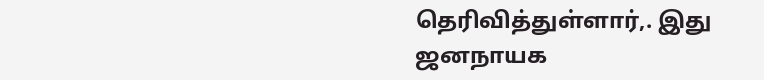தெரிவித்துள்ளார்,. இது ஜனநாயக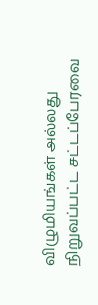விழுமியங்கள் அல்லது நிறுவப்பட்ட சட்டப்பேரவை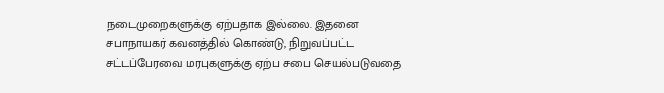நடைமுறைகளுக்கு ஏற்பதாக இல்லை. இதனை சபாநாயகர் கவனத்தில் கொண்டு, நிறுவப்பட்ட சட்டப்பேரவை மரபுகளுக்கு ஏற்ப சபை செயல்படுவதை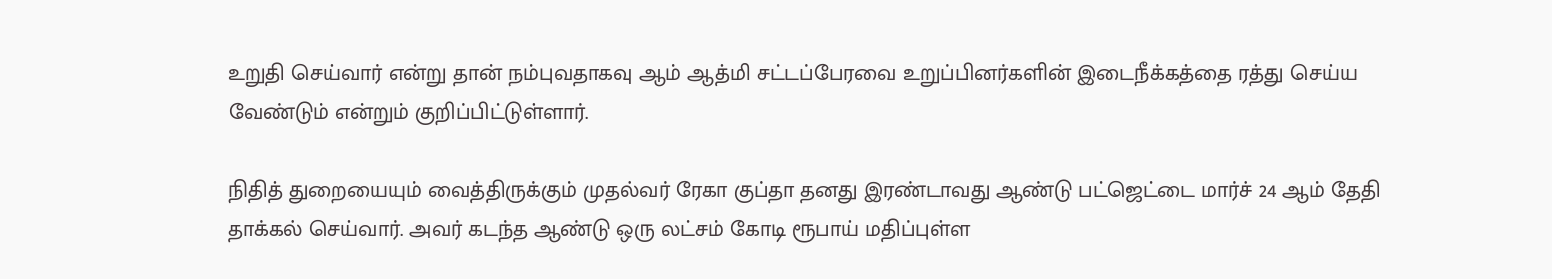உறுதி செய்வார் என்று தான் நம்புவதாகவு ஆம் ஆத்மி சட்டப்பேரவை உறுப்பினர்களின் இடைநீக்கத்தை ரத்து செய்ய வேண்டும் என்றும் குறிப்பிட்டுள்ளார்.

நிதித் துறையையும் வைத்திருக்கும் முதல்வர் ரேகா குப்தா தனது இரண்டாவது ஆண்டு பட்ஜெட்டை மார்ச் 24 ஆம் தேதி தாக்கல் செய்வார். அவர் கடந்த ஆண்டு ஒரு லட்சம் கோடி ரூபாய் மதிப்புள்ள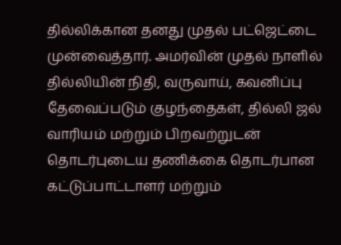தில்லிக்கான தனது முதல் பட்ஜெட்டை முன்வைத்தார். அமர்வின் முதல் நாளில் தில்லியின் நிதி, வருவாய், கவனிப்பு தேவைப்படும் குழந்தைகள், தில்லி ஜல் வாரியம் மற்றும் பிறவற்றுடன் தொடர்புடைய தணிக்கை தொடர்பான கட்டுப்பாட்டாளர் மற்றும்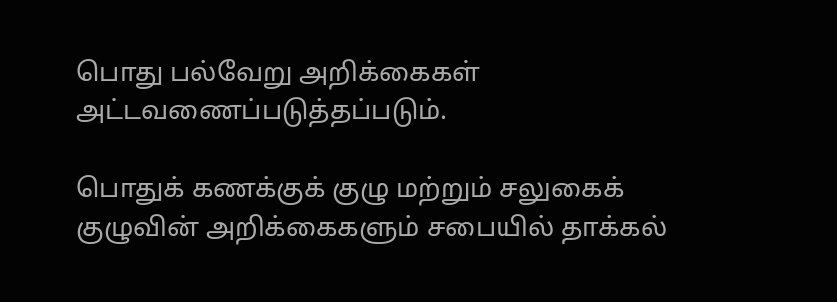பொது பல்வேறு அறிக்கைகள் அட்டவணைப்படுத்தப்படும்.

பொதுக் கணக்குக் குழு மற்றும் சலுகைக் குழுவின் அறிக்கைகளும் சபையில் தாக்கல்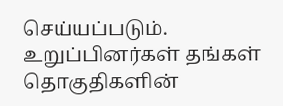செய்யப்படும். உறுப்பினர்கள் தங்கள் தொகுதிகளின்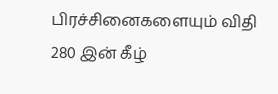பிரச்சினைகளையும் விதி 280 இன் கீழ்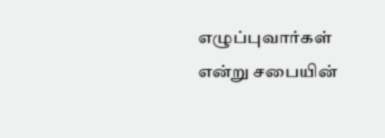எழுப்புவார்கள் என்று சபையின்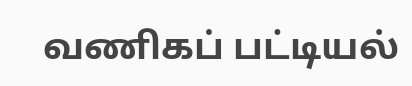வணிகப் பட்டியல்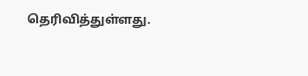தெரிவித்துள்ளது.